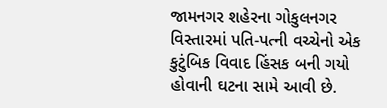જામનગર શહેરના ગોકુલનગર વિસ્તારમાં પતિ-પત્ની વચ્ચેનો એક કુટુંબિક વિવાદ હિંસક બની ગયો હોવાની ઘટના સામે આવી છે.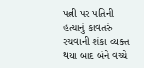પત્ની પર પતિની હત્યાનું કાવતરું રચવાની શંકા વ્યક્ત થયા બાદ બંને વચ્ચે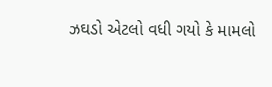ઝઘડો એટલો વધી ગયો કે મામલો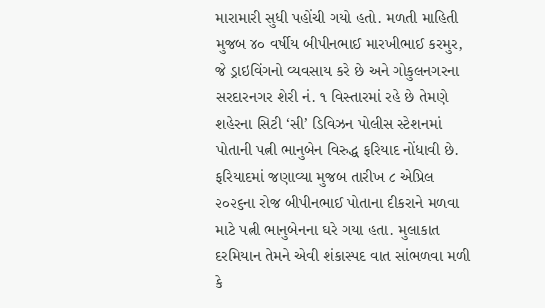મારામારી સુધી પહોંચી ગયો હતો. મળતી માહિતી મુજબ ૪૦ વર્ષીય બીપીનભાઈ મારખીભાઈ કરમુર, જે ડ્રાઇવિંગનો વ્યવસાય કરે છે અને ગોકુલનગરના સરદારનગર શેરી નં. ૧ વિસ્તારમાં રહે છે તેમણે શહેરના સિટી ‘સી’ ડિવિઝન પોલીસ સ્ટેશનમાં પોતાની પત્ની ભાનુબેન વિરુદ્ધ ફરિયાદ નોંધાવી છે.
ફરિયાદમાં જણાવ્યા મુજબ તારીખ ૮ એપ્રિલ ૨૦૨૬ના રોજ બીપીનભાઈ પોતાના દીકરાને મળવા માટે પત્ની ભાનુબેનના ઘરે ગયા હતા. મુલાકાત દરમિયાન તેમને એવી શંકાસ્પદ વાત સાંભળવા મળી કે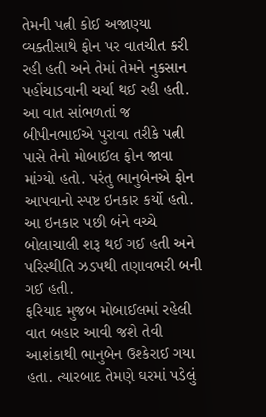તેમની પત્ની કોઈ અજાણ્યા વ્યક્તીસાથે ફોન પર વાતચીત કરી રહી હતી અને તેમાં તેમને નુકસાન પહોંચાડવાની ચર્ચા થઈ રહી હતી.
આ વાત સાંભળતાં જ બીપીનભાઈએ પુરાવા તરીકે પત્ની પાસે તેનો મોબાઈલ ફોન જાવા માંગ્યો હતો. પરંતુ ભાનુબેનએ ફોન આપવાનો સ્પષ્ટ ઇનકાર કર્યો હતો. આ ઇનકાર પછી બંને વચ્ચે બોલાચાલી શરૂ થઈ ગઈ હતી અને પરિસ્થીતિ ઝડપથી તણાવભરી બની ગઈ હતી.
ફરિયાદ મુજબ મોબાઈલમાં રહેલી વાત બહાર આવી જશે તેવી આશંકાથી ભાનુબેન ઉશ્કેરાઈ ગયા હતા. ત્યારબાદ તેમણે ઘરમાં પડેલું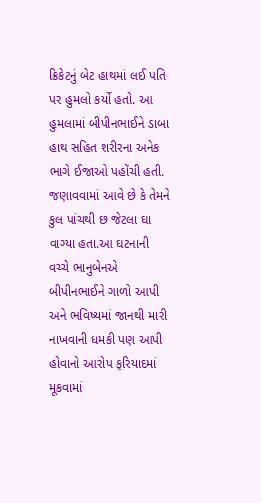ક્રિકેટનું બેટ હાથમાં લઈ પતિ પર હુમલો કર્યો હતો. આ હુમલામાં બીપીનભાઈને ડાબા હાથ સહિત શરીરના અનેક ભાગે ઈજાઓ પહોંચી હતી. જણાવવામાં આવે છે કે તેમને કુલ પાંચથી છ જેટલા ઘા વાગ્યા હતા.આ ઘટનાની વચ્ચે ભાનુબેનએ બીપીનભાઈને ગાળો આપી અને ભવિષ્યમાં જાનથી મારી નાખવાની ધમકી પણ આપી હોવાનો આરોપ ફરિયાદમાં મૂકવામાં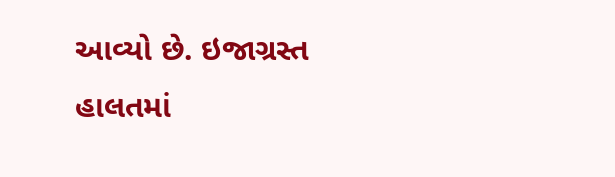આવ્યો છે. ઇજાગ્રસ્ત હાલતમાં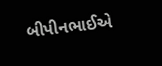બીપીનભાઈએ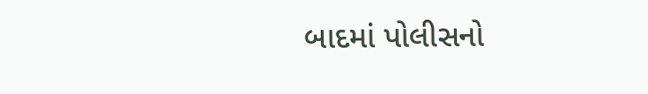બાદમાં પોલીસનો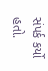સંપર્ક કર્યો હતો.